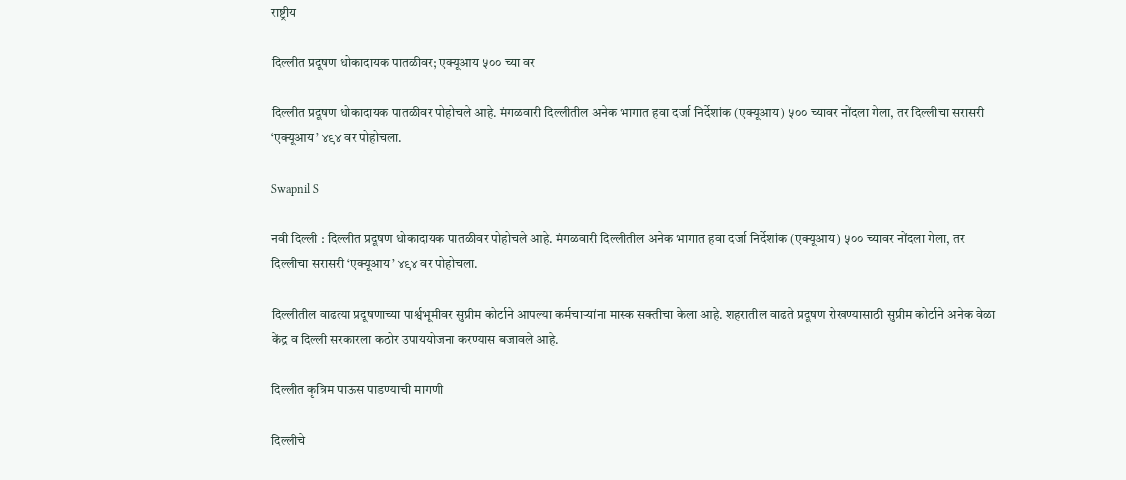राष्ट्रीय

दिल्लीत प्रदूषण धोकादायक पातळीवर; एक्यूआय ५०० च्या वर

दिल्लीत प्रदूषण धोकादायक पातळीवर पोहोचले आहे. मंगळवारी दिल्लीतील अनेक भागात हवा दर्जा निर्देशांक (एक्यूआय) ५०० च्यावर नोंदला गेला, तर दिल्लीचा सरासरी ‘एक्यूआय’ ४९४ वर पोहोचला.

Swapnil S

नवी दिल्ली : दिल्लीत प्रदूषण धोकादायक पातळीवर पोहोचले आहे. मंगळवारी दिल्लीतील अनेक भागात हवा दर्जा निर्देशांक (एक्यूआय) ५०० च्यावर नोंदला गेला, तर दिल्लीचा सरासरी ‘एक्यूआय’ ४९४ वर पोहोचला.

दिल्लीतील वाढत्या प्रदूषणाच्या पार्श्वभूमीवर सुप्रीम कोर्टाने आपल्या कर्मचाऱ्यांना मास्क सक्तीचा केला आहे. शहरातील वाढते प्रदूषण रोखण्यासाठी सुप्रीम कोर्टाने अनेक वेळा केंद्र व दिल्ली सरकारला कठोर उपाययोजना करण्यास बजावले आहे.

दिल्लीत कृत्रिम पाऊस पाडण्याची मागणी

दिल्लीचे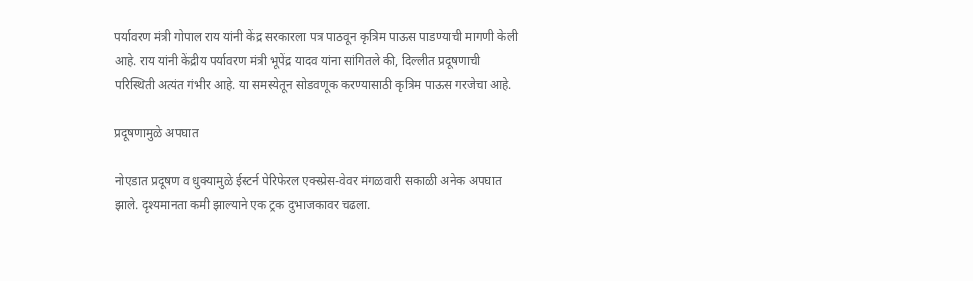पर्यावरण मंत्री गोपाल राय यांनी केंद्र सरकारला पत्र पाठवून कृत्रिम पाऊस पाडण्याची मागणी केली आहे. राय यांनी केंद्रीय पर्यावरण मंत्री भूपेंद्र यादव यांना सांगितले की, दिल्लीत प्रदूषणाची परिस्थिती अत्यंत गंभीर आहे. या समस्येतून सोडवणूक करण्यासाठी कृत्रिम पाऊस गरजेचा आहे.

प्रदूषणामुळे अपघात

नोएडात प्रदूषण व धुक्यामुळे ईस्टर्न पेरिफेरल एक्स्प्रेस-वेवर मंगळवारी सकाळी अनेक अपघात झाले. दृश्यमानता कमी झाल्याने एक ट्रक दुभाजकावर चढला.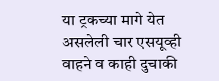या ट्रकच्या मागे येत असलेली चार एसयूव्ही वाहने व काही दुचाकी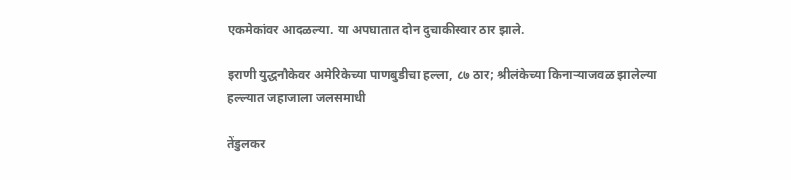एकमेकांवर आदळल्या. या अपघातात दोन दुचाकीस्वार ठार झाले.

इराणी युद्धनौकेवर अमेरिकेच्या पाणबुडीचा हल्ला, ८७ ठार; श्रीलंकेच्या किनाऱ्याजवळ झालेल्या हल्ल्यात जहाजाला जलसमाधी

तेंडुलकर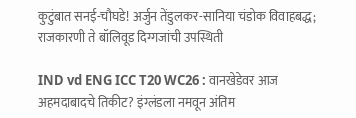कुटुंबात सनई-चौघडे! अर्जुन तेंडुलकर-सानिया चंडोक विवाहबद्ध; राजकारणी ते बॉलिवूड दिग्गजांची उपस्थिती

IND vd ENG ICC T20 WC26 : वानखेडेवर आज अहमदाबादचे तिकीट? इंग्लंडला नमवून अंतिम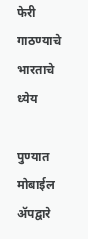फेरी गाठण्याचे भारताचे ध्येय

पुण्यात मोबाईल ॲपद्वारे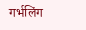गर्भलिंग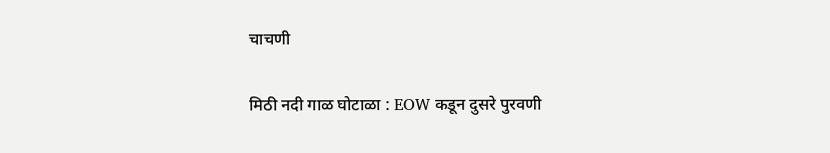चाचणी

मिठी नदी गाळ घोटाळा : EOW कडून दुसरे पुरवणी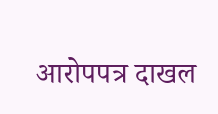आरोपपत्र दाखल